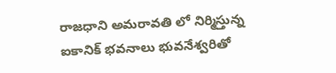రాజధాని అమరావతి లో నిర్మిస్తున్న ఐకానిక్ భవనాలు భువనేశ్వరితో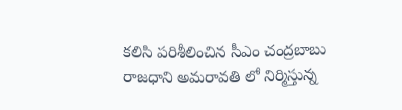కలిసి పరిశీలించిన సీఎం చంద్రబాబు
రాజధాని అమరావతి లో నిర్మిస్తున్న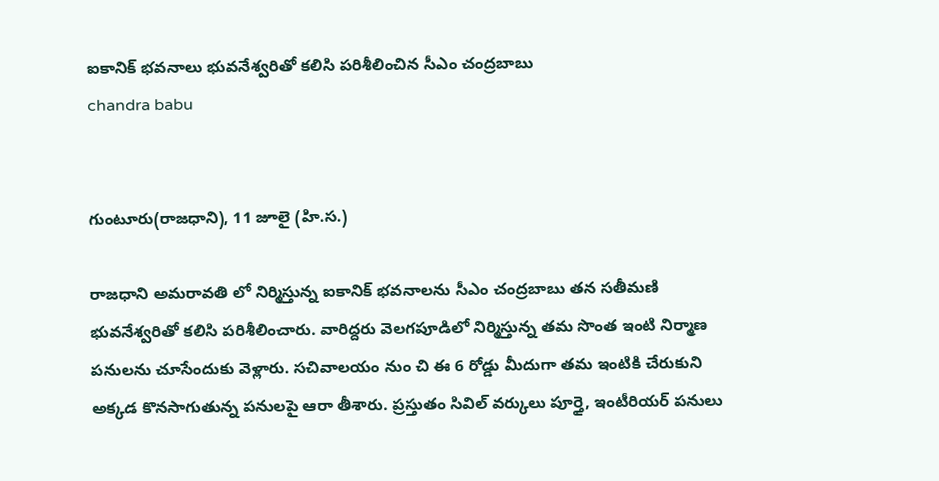ఐకానిక్ భవనాలు భువనేశ్వరితో కలిసి పరిశీలించిన సీఎం చంద్రబాబు
chandra babu


గుంటూరు(రాజధాని), 11 జూలై (హి.స.)

రాజధాని అమరావతి లో నిర్మిస్తున్న ఐకానిక్ భవనాలను సీఎం చంద్రబాబు తన సతీమణి భువనేశ్వరితో కలిసి పరిశీలించారు. వారిద్దరు వెలగపూడిలో నిర్మిస్తున్న తమ సొంత ఇంటి నిర్మాణ పనులను చూసేందుకు వెళ్లారు. సచివాలయం నుం చి ఈ 6 రోడ్డు మీదుగా తమ ఇంటికి చేరుకుని అక్కడ కొనసాగుతున్న పనులపై ఆరా తీశారు. ప్రస్తుతం సివిల్ వర్కులు పూర్తై, ఇంటీరియర్ పనులు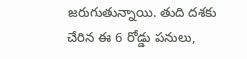జరుగుతున్నాయి. తుది దశకు చేరిన ఈ 6 రోడ్డు పనులు,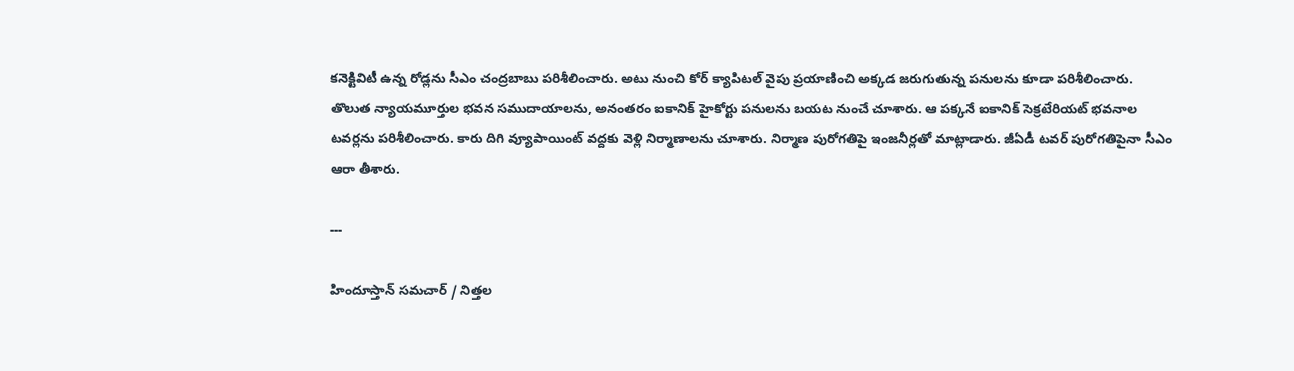కనెక్టివిటీ ఉన్న రోడ్లను సీఎం చంద్రబాబు పరిశీలించారు. అటు నుంచి కోర్ క్యాపిటల్ వైపు ప్రయాణించి అక్కడ జరుగుతున్న పనులను కూడా పరిశీలించారు. తొలుత న్యాయమూర్తుల భవన సముదాయాలను, అనంతరం ఐకానిక్ హైకోర్టు పనులను బయట నుంచే చూశారు. ఆ పక్కనే ఐకానిక్ సెక్రటేరియట్ భవనాల టవర్లను పరిశీలించారు. కారు దిగి వ్యూపాయింట్ వద్దకు వెళ్లి నిర్మాణాలను చూశారు. నిర్మాణ పురోగతిపై ఇంజనీర్లతో మాట్లాడారు. జీఏడీ టవర్ పురోగతిపైనా సీఎం ఆరా తీశారు.

---

హిందూస్తాన్ సమచార్ / నిత్తల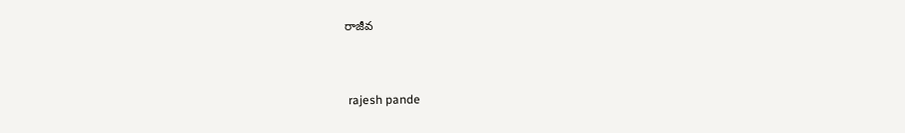రాజీవ


 rajesh pande